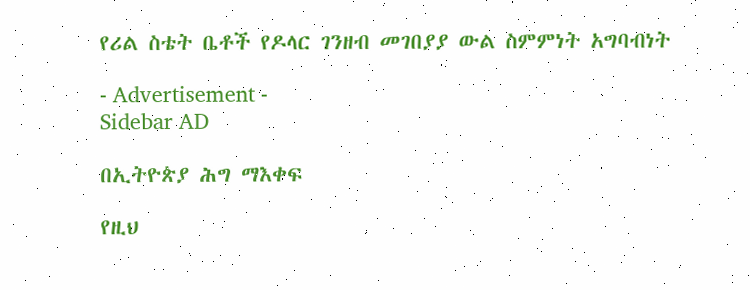የሪል ስቴት ቤቶች የዶላር ገንዘብ መገበያያ ውል ስምምነት አግባብነት

- Advertisement -
Sidebar AD

በኢትዮጵያ ሕግ ማእቀፍ

የዚህ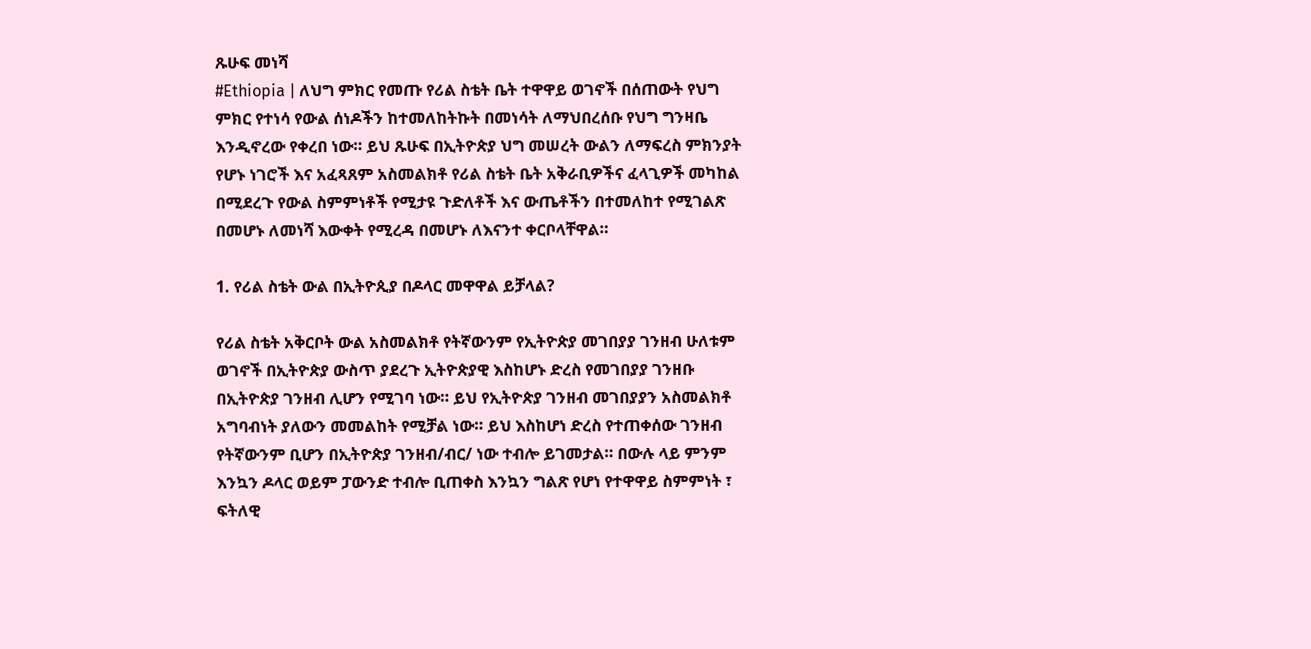ጹሁፍ መነሻ
#Ethiopia | ለህግ ምክር የመጡ የሪል ስቴት ቤት ተዋዋይ ወገኖች በሰጠውት የህግ ምክር የተነሳ የውል ሰነዶችን ከተመለከትኩት በመነሳት ለማህበረሰቡ የህግ ግንዛቤ እንዲኖረው የቀረበ ነው። ይህ ጹሁፍ በኢትዮጵያ ህግ መሠረት ውልን ለማፍረስ ምክንያት የሆኑ ነገሮች እና አፈጻጸም አስመልክቶ የሪል ስቴት ቤት አቅራቢዎችና ፈላጊዎች መካከል በሚደረጉ የውል ስምምነቶች የሚታዩ ጉድለቶች እና ውጤቶችን በተመለከተ የሚገልጽ በመሆኑ ለመነሻ እውቀት የሚረዳ በመሆኑ ለእናንተ ቀርቦላቸዋል።

1. የሪል ስቴት ውል በኢትዮጲያ በዶላር መዋዋል ይቻላል?

የሪል ስቴት አቅርቦት ውል አስመልክቶ የትኛውንም የኢትዮጵያ መገበያያ ገንዘብ ሁለቱም ወገኖች በኢትዮጵያ ውስጥ ያደረጉ ኢትዮጵያዊ እስከሆኑ ድረስ የመገበያያ ገንዘቡ በኢትዮጵያ ገንዘብ ሊሆን የሚገባ ነው። ይህ የኢትዮጵያ ገንዘብ መገበያያን አስመልክቶ አግባብነት ያለውን መመልከት የሚቻል ነው። ይህ እስከሆነ ድረስ የተጠቀሰው ገንዘብ የትኛውንም ቢሆን በኢትዮጵያ ገንዘብ/ብር/ ነው ተብሎ ይገመታል። በውሉ ላይ ምንም እንኳን ዶላር ወይም ፓውንድ ተብሎ ቢጠቀስ እንኳን ግልጽ የሆነ የተዋዋይ ስምምነት ፣ ፍትለዊ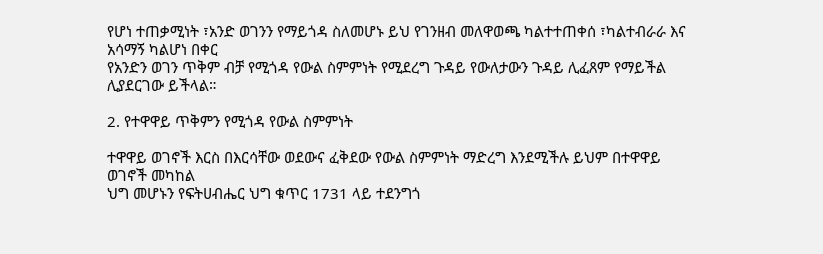የሆነ ተጠቃሚነት ፣አንድ ወገንን የማይጎዳ ስለመሆኑ ይህ የገንዘብ መለዋወጫ ካልተተጠቀሰ ፣ካልተብራራ እና አሳማኝ ካልሆነ በቀር
የአንድን ወገን ጥቅም ብቻ የሚጎዳ የውል ስምምነት የሚደረግ ጉዳይ የውለታውን ጉዳይ ሊፈጸም የማይችል ሊያደርገው ይችላል።

2. የተዋዋይ ጥቅምን የሚጎዳ የውል ስምምነት

ተዋዋይ ወገኖች እርስ በእርሳቸው ወደውና ፈቅደው የውል ስምምነት ማድረግ እንደሚችሉ ይህም በተዋዋይ ወገኖች መካከል
ህግ መሆኑን የፍትሀብሔር ህግ ቁጥር 1731 ላይ ተደንግጎ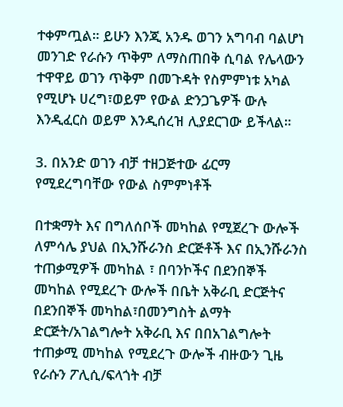ተቀምጧል። ይሁን እንጂ አንዱ ወገን አግባብ ባልሆነ መንገድ የራሱን ጥቅም ለማስጠበቅ ሲባል የሌላውን ተዋዋይ ወገን ጥቅም በመጉዳት የስምምነቱ አካል የሚሆኑ ሀረግ፣ወይም የውል ድንጋጌዎች ውሉ እንዲፈርስ ወይም እንዲሰረዝ ሊያደርገው ይችላል።

3. በአንድ ወገን ብቻ ተዘጋጅተው ፊርማ የሚደረግባቸው የውል ስምምነቶች

በተቋማት እና በግለሰቦች መካከል የሚጀረጉ ውሎች ለምሳሌ ያህል በኢንሹራንስ ድርጅቶች እና በኢንሹራንስ ተጠቃሚዎች መካከል ፣ በባንኮችና በደንበኞች መካከል የሚደረጉ ውሎች በቤት አቅራቢ ድርጅትና በደንበኞች መካከል፣በመንግስት ልማት ድርጅት/አገልግሎት አቅራቢ እና በበአገልግሎት ተጠቃሚ መካከል የሚደረጉ ውሎች ብዙውን ጊዜ የራሱን ፖሊሲ/ፍላጎት ብቻ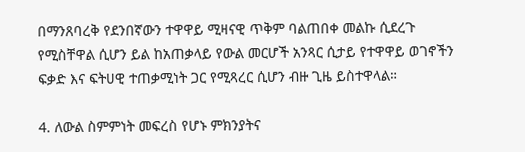በማንጸባረቅ የደንበኛውን ተዋዋይ ሚዛናዊ ጥቅም ባልጠበቀ መልኩ ሲደረጉ የሚስቸዋል ሲሆን ይል ከአጠቃላይ የውል መርሆች አንጻር ሲታይ የተዋዋይ ወገኖችን ፍቃድ እና ፍትሀዊ ተጠቃሚነት ጋር የሚጻረር ሲሆን ብዙ ጊዜ ይስተዋላል።

4. ለውል ስምምነት መፍረስ የሆኑ ምክንያትና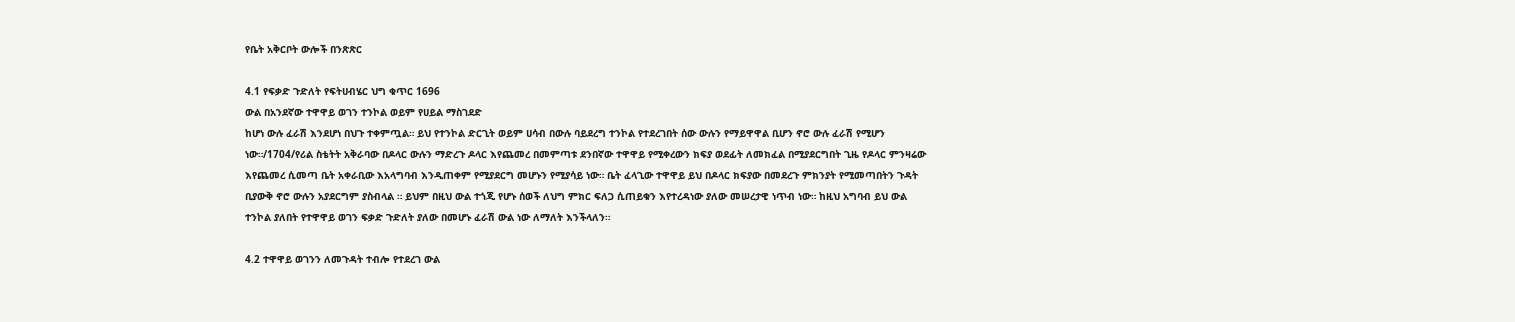የቤት አቅርቦት ውሎች በንጽጽር

4.1 የፍቃድ ጉድለት የፍትሀብሄር ህግ ቁጥር 1696
ውል በአንደኛው ተዋዋይ ወገን ተንኮል ወይም የሀይል ማስገደድ
ከሆነ ውሉ ፈራሽ እንደሆነ በህጉ ተቀምጧል። ይህ የተንኮል ድርጊት ወይም ሀሳብ በውሉ ባይደረግ ተንኮል የተደረገበት ሰው ውሉን የማይዋዋል ቢሆን ኖሮ ውሉ ፈራሽ የሚሆን ነው።/1704/የሪል ስቴትት አቅራባው በዶላር ውሉን ማድረጉ ዶላር እየጨመረ በመምጣቱ ደንበኛው ተዋዋይ የሚቀረውን ክፍያ ወደፊት ለመክፈል በሚያደርግበት ጊዜ የዶላር ምንዛሬው እየጨመረ ሲመጣ ቤት አቀራቢው እአላግባብ እንዲጠቀም የሚያደርግ መሆኑን የሚያሳይ ነው። ቤት ፈላጊው ተዋዋይ ይህ በዶላር ክፍያው በመደረጉ ምክንያት የሚመጣበትን ጉዳት ቢያውቅ ኖሮ ውሉን አያደርግም ያስብላል ። ይህም በዚህ ውል ተጎጂ የሆኑ ሰወች ለህግ ምክር ፍለጋ ሲጠይቁን እየተረዳነው ያለው መሠረታዊ ነጥብ ነው። ከዚህ አግባብ ይህ ውል ተንኮል ያለበት የተዋዋይ ወገን ፍቃድ ጉድለት ያለው በመሆኑ ፈራሽ ውል ነው ለማለት እንችላለን።

4.2 ተዋዋይ ወገንን ለመጉዳት ተብሎ የተደረገ ውል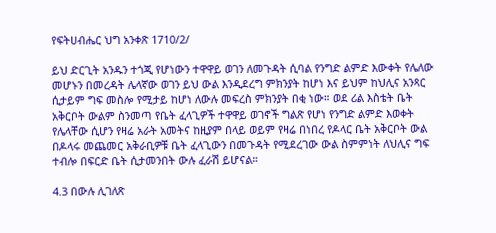የፍትሀብሔር ህግ አንቀጽ 1710/2/

ይህ ድርጊት አንዱን ተጎጂ የሆነውን ተዋዋይ ወገን ለመጉዳት ሲባል የንግድ ልምድ እውቀት የሌለው መሆኑን በመረዳት ሌላኛው ወገን ይህ ውል እንዲደረግ ምክንያት ከሆነ እና ይህም ከህሊና አንጻር ሲታይም ግፍ መስሎ የሚታይ ከሆነ ለውሉ መፍረስ ምክንያት በቂ ነው። ወደ ሪል እስቴት ቤት አቅርቦት ውልም ስንመጣ የቤት ፈላጊዎች ተዋዋይ ወገኖች ግልጽ የሆነ የንግድ ልምድ እወቀት የሌላቸው ሲሆን የዛሬ አራት አመትና ከዚያም በላይ ወይም የዛሬ በነበረ የዶላር ቤት አቅርቦት ውል በዶላሩ መጨመር አቅራቢዎቹ ቤት ፈላጊውን በመጉዳት የሚደረገው ውል ስምምነት ለህሊና ግፍ ተብሎ በፍርድ ቤት ሲታመንበት ውሉ ፈራሽ ይሆናል።

4.3 በውሉ ሊገለጽ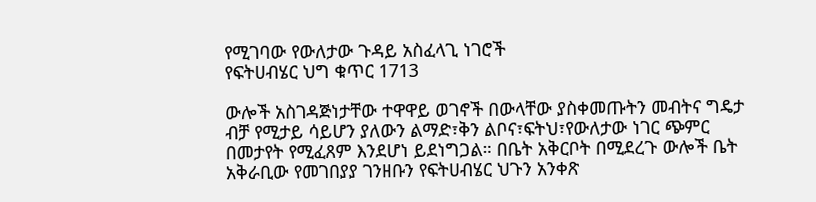የሚገባው የውለታው ጉዳይ አስፈላጊ ነገሮች
የፍትሀብሄር ህግ ቁጥር 1713

ውሎች አስገዳጅነታቸው ተዋዋይ ወገኖች በውላቸው ያስቀመጡትን መብትና ግዴታ ብቻ የሚታይ ሳይሆን ያለውን ልማድ፣ቅን ልቦና፣ፍትህ፣የውለታው ነገር ጭምር በመታየት የሚፈጸም እንደሆነ ይደነግጋል። በቤት አቅርቦት በሚደረጉ ውሎች ቤት አቅራቢው የመገበያያ ገንዘቡን የፍትሀብሄር ህጉን አንቀጽ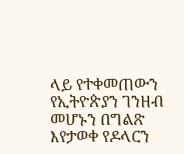ላይ የተቀመጠውን የኢትዮጵያን ገንዘብ መሆኑን በግልጽ እየታወቀ የዶላርን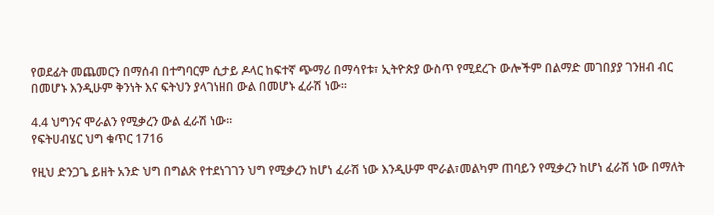የወደፊት መጨመርን በማሰብ በተግባርም ሲታይ ዶላር ከፍተኛ ጭማሪ በማሳየቱ፣ ኢትዮጵያ ውስጥ የሚደረጉ ውሎችም በልማድ መገበያያ ገንዘብ ብር በመሆኑ እንዲሁም ቅንነት እና ፍትህን ያላገነዘበ ውል በመሆኑ ፈራሽ ነው።

4.4 ህግንና ሞራልን የሚቃረን ውል ፈራሽ ነው።
የፍትሀብሄር ህግ ቁጥር 1716

የዚህ ድንጋጌ ይዘት አንድ ህግ በግልጽ የተደነገገን ህግ የሚቃረን ከሆነ ፈራሽ ነው እንዲሁም ሞራል፣መልካም ጠባይን የሚቃረን ከሆነ ፈራሽ ነው በማለት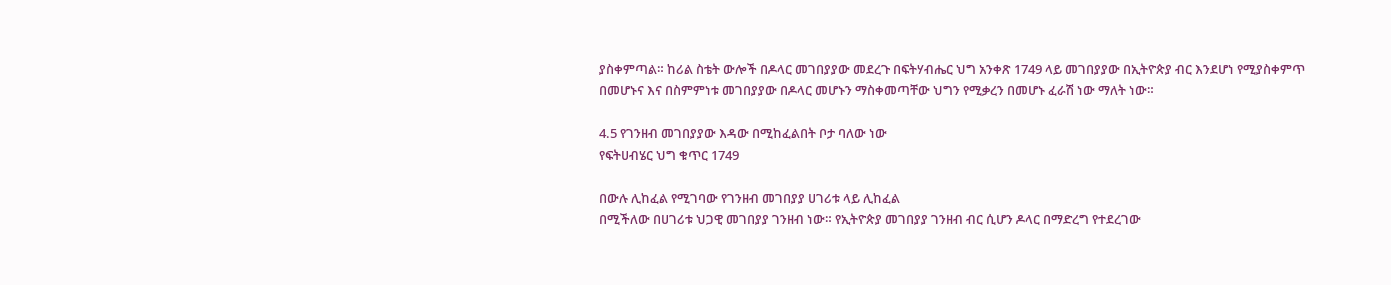ያስቀምጣል። ከሪል ስቴት ውሎች በዶላር መገበያያው መደረጉ በፍትሃብሔር ህግ አንቀጽ 1749 ላይ መገበያያው በኢትዮጵያ ብር እንደሆነ የሚያስቀምጥ በመሆኑና እና በስምምነቱ መገበያያው በዶላር መሆኑን ማስቀመጣቸው ህግን የሚቃረን በመሆኑ ፈራሽ ነው ማለት ነው።

4.5 የገንዘብ መገበያያው እዳው በሚከፈልበት ቦታ ባለው ነው
የፍትሀብሄር ህግ ቁጥር 1749

በውሉ ሊከፈል የሚገባው የገንዘብ መገበያያ ሀገሪቱ ላይ ሊከፈል
በሚችለው በሀገሪቱ ህጋዊ መገበያያ ገንዘብ ነው። የኢትዮጵያ መገበያያ ገንዘብ ብር ሲሆን ዶላር በማድረግ የተደረገው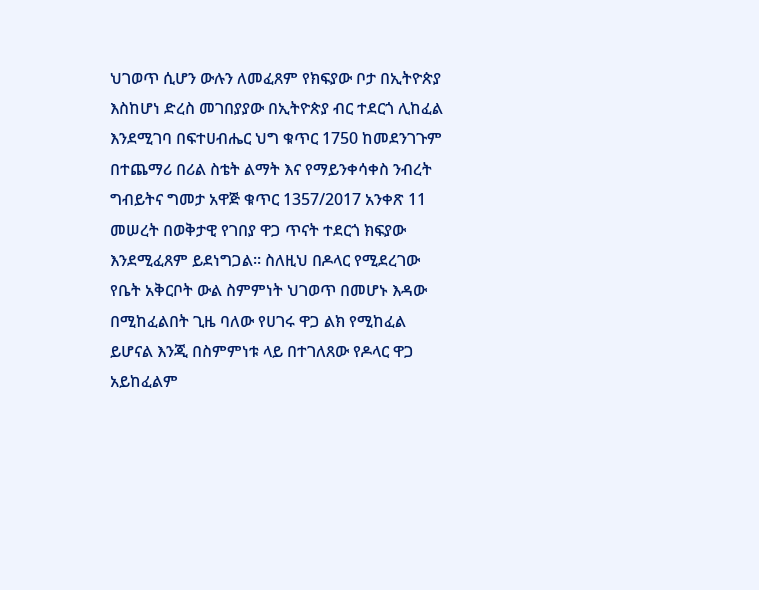ህገወጥ ሲሆን ውሉን ለመፈጸም የክፍያው ቦታ በኢትዮጵያ እስከሆነ ድረስ መገበያያው በኢትዮጵያ ብር ተደርጎ ሊከፈል እንደሚገባ በፍተሀብሔር ህግ ቁጥር 1750 ከመደንገጉም በተጨማሪ በሪል ስቴት ልማት እና የማይንቀሳቀስ ንብረት ግብይትና ግመታ አዋጅ ቁጥር 1357/2017 አንቀጽ 11 መሠረት በወቅታዊ የገበያ ዋጋ ጥናት ተደርጎ ክፍያው እንደሚፈጸም ይደነግጋል። ስለዚህ በዶላር የሚደረገው የቤት አቅርቦት ውል ስምምነት ህገወጥ በመሆኑ እዳው በሚከፈልበት ጊዜ ባለው የሀገሩ ዋጋ ልክ የሚከፈል ይሆናል እንጂ በስምምነቱ ላይ በተገለጸው የዶላር ዋጋ አይከፈልም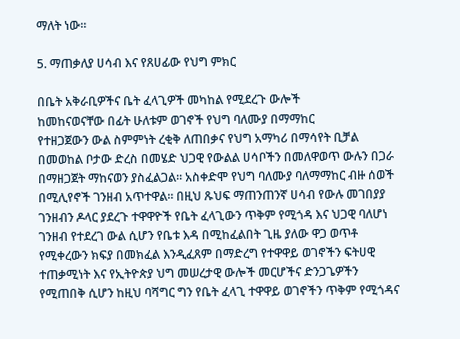ማለት ነው።

5. ማጠቃለያ ሀሳብ እና የጸሀፊው የህግ ምክር

በቤት አቅራቢዎችና ቤት ፈላጊዎች መካከል የሚደረጉ ውሎች
ከመከናወናቸው በፊት ሁለቱም ወገኖች የህግ ባለሙያ በማማከር
የተዘጋጀውን ውል ስምምነት ረቂቅ ለጠበቃና የህግ አማካሪ በማሳየት ቢቻል በመወከል ቦታው ድረስ በመሄድ ህጋዊ የውልል ሀሳቦችን በመለዋወጥ ውሉን በጋራ በማዘጋጀት ማከናወን ያስፈልጋል። አስቀድሞ የህግ ባለሙያ ባለማማከር ብዙ ሰወች በሚሊየኖች ገንዘብ አጥተዋል። በዚህ ጹህፍ ማጠንጠንኛ ሀሳብ የውሉ መገበያያ ገንዘብን ዶላር ያደረጉ ተዋዋዮች የቤት ፈላጊውን ጥቅም የሚጎዳ እና ህጋዊ ባለሆነ ገንዘብ የተደረገ ውል ሲሆን የቤቱ እዳ በሚከፈልበት ጊዜ ያለው ዋጋ ወጥቶ የሚቀረውን ክፍያ በመክፈል እንዲፈጸም በማድረግ የተዋዋይ ወገኖችን ፍትሀዊ ተጠቃሚነት እና የኢትዮጵያ ህግ መሠረታዊ ውሎች መርሆችና ድንጋጌዎችን የሚጠበቅ ሲሆን ከዚህ ባሻግር ግን የቤት ፈላጊ ተዋዋይ ወገኖችን ጥቅም የሚጎዳና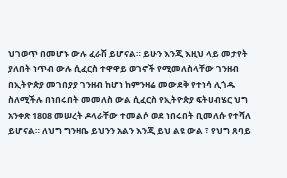ህገወጥ በመሆኑ ውሉ ፈራሽ ይሆናል። ይሁን እንጂ እዚህ ላይ መታየት ያለበት ነጥብ ውሉ ሲፈርስ ተዋዋይ ወገኖች የሚመለስላቸው ገንዘብ በኢትዮጵያ መገበያያ ገንዘብ ከሆነ ከምንዛሬ መውደቅ የተነሳ ሊጎዱ ስለሚችሉ በነበሩበት መመለስ ውል ሲፈርስ የኢትዮጵያ ፍትሀብሄር ህግ አንቀጽ 1808 መሠረት ዶላራቸው ተመልሶ ወደ ነበሩበት ቢመለሱ የተሻለ ይሆናል። ለህግ ግንዛቤ ይህንን አልን እንጂ ይህ ልዩ ውል ፣ የህግ ጸባይ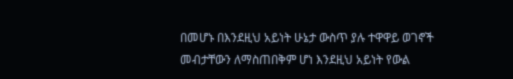በመሆኑ በእንደዚህ አይነት ሁኔታ ውስጥ ያሉ ተዋዋይ ወገኖች መብታቸውን ለማስጠበቅም ሆነ እንደዚህ አይነት የውል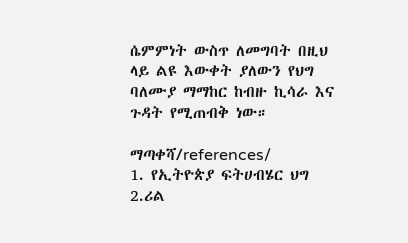ሴምምነት ውስጥ ለመግባት በዚህ ላይ ልዩ እውቀት ያለውን የህግ ባለሙያ ማማከር ከብዙ ኪሳራ እና ጉዳት የሚጠብቅ ነው።

ማጣቀሻ/references/
1. የኢትዮጵያ ፍትሀብሄር ህግ
2.ሪል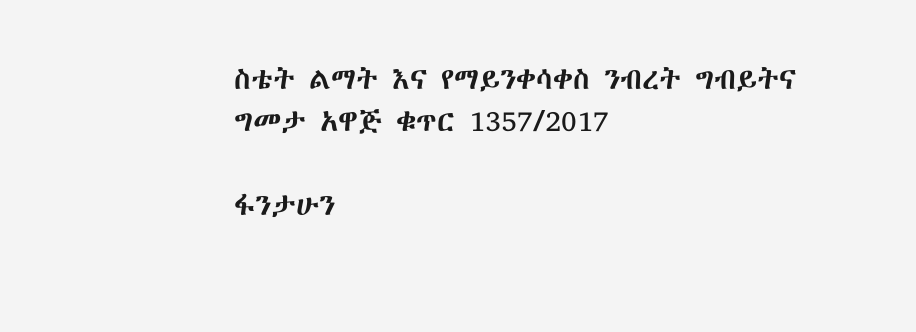ስቴት ልማት እና የማይንቀሳቀስ ንብረት ግብይትና ግመታ አዋጅ ቁጥር 1357/2017

ፋንታሁን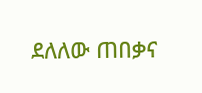ደለለው ጠበቃና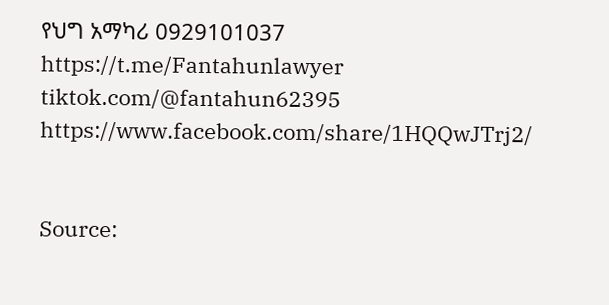የህግ አማካሪ 0929101037
https://t.me/Fantahunlawyer
tiktok.com/@fantahun62395
https://www.facebook.com/share/1HQQwJTrj2/


Source: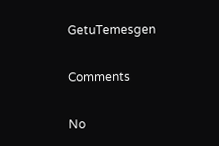GetuTemesgen

Comments

No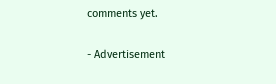comments yet.

- Advertisement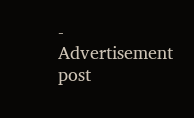-
Advertisement post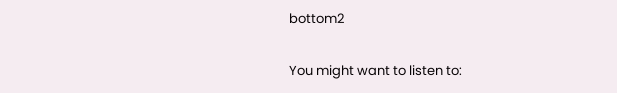bottom2

You might want to listen to: